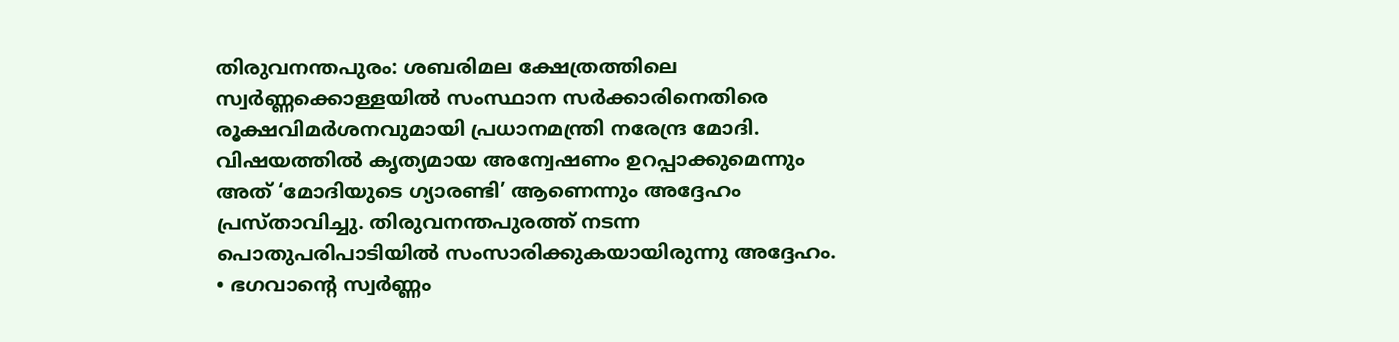തിരുവനന്തപുരം: ശബരിമല ക്ഷേത്രത്തിലെ സ്വർണ്ണക്കൊള്ളയിൽ സംസ്ഥാന സർക്കാരിനെതിരെ രൂക്ഷവിമർശനവുമായി പ്രധാനമന്ത്രി നരേന്ദ്ര മോദി. വിഷയത്തിൽ കൃത്യമായ അന്വേഷണം ഉറപ്പാക്കുമെന്നും അത് ‘മോദിയുടെ ഗ്യാരണ്ടി’ ആണെന്നും അദ്ദേഹം പ്രസ്താവിച്ചു. തിരുവനന്തപുരത്ത് നടന്ന പൊതുപരിപാടിയിൽ സംസാരിക്കുകയായിരുന്നു അദ്ദേഹം.
• ഭഗവാന്റെ സ്വർണ്ണം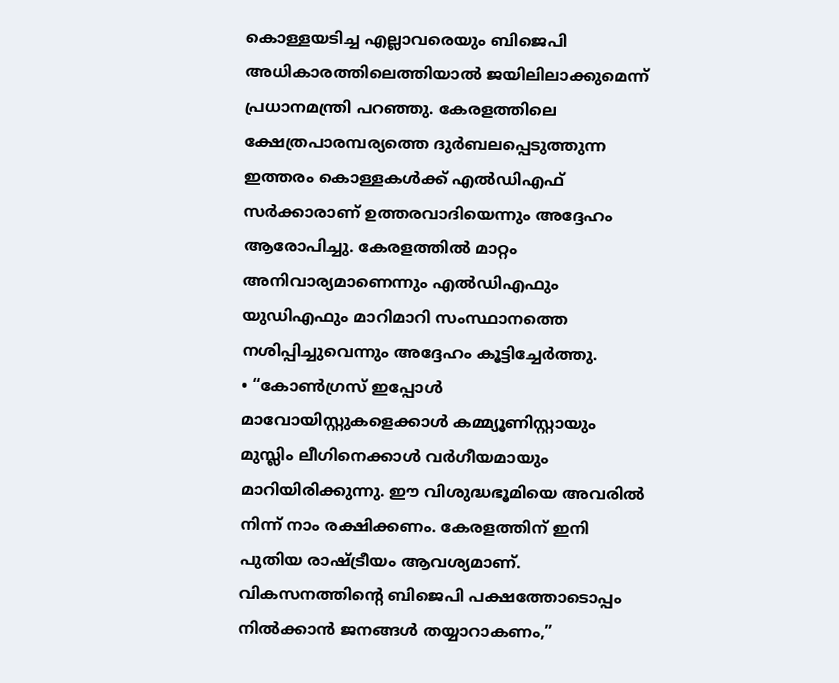കൊള്ളയടിച്ച എല്ലാവരെയും ബിജെപി അധികാരത്തിലെത്തിയാൽ ജയിലിലാക്കുമെന്ന് പ്രധാനമന്ത്രി പറഞ്ഞു. കേരളത്തിലെ ക്ഷേത്രപാരമ്പര്യത്തെ ദുർബലപ്പെടുത്തുന്ന ഇത്തരം കൊള്ളകൾക്ക് എൽഡിഎഫ് സർക്കാരാണ് ഉത്തരവാദിയെന്നും അദ്ദേഹം ആരോപിച്ചു. കേരളത്തിൽ മാറ്റം അനിവാര്യമാണെന്നും എൽഡിഎഫും യുഡിഎഫും മാറിമാറി സംസ്ഥാനത്തെ നശിപ്പിച്ചുവെന്നും അദ്ദേഹം കൂട്ടിച്ചേർത്തു.
• “കോൺഗ്രസ് ഇപ്പോൾ മാവോയിസ്റ്റുകളെക്കാൾ കമ്മ്യൂണിസ്റ്റായും മുസ്ലിം ലീഗിനെക്കാൾ വർഗീയമായും മാറിയിരിക്കുന്നു. ഈ വിശുദ്ധഭൂമിയെ അവരിൽ നിന്ന് നാം രക്ഷിക്കണം. കേരളത്തിന് ഇനി പുതിയ രാഷ്ട്രീയം ആവശ്യമാണ്. വികസനത്തിന്റെ ബിജെപി പക്ഷത്തോടൊപ്പം നിൽക്കാൻ ജനങ്ങൾ തയ്യാറാകണം,”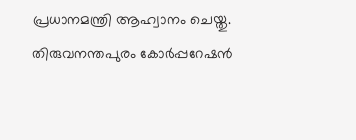പ്രധാനമന്ത്രി ആഹ്വാനം ചെയ്തു. തിരുവനന്തപുരം കോർപ്പറേഷൻ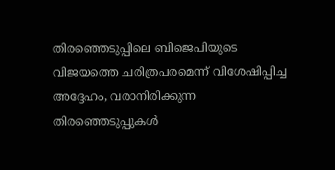തിരഞ്ഞെടുപ്പിലെ ബിജെപിയുടെ വിജയത്തെ ചരിത്രപരമെന്ന് വിശേഷിപ്പിച്ച അദ്ദേഹം, വരാനിരിക്കുന്ന തിരഞ്ഞെടുപ്പുകൾ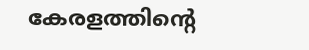കേരളത്തിന്റെ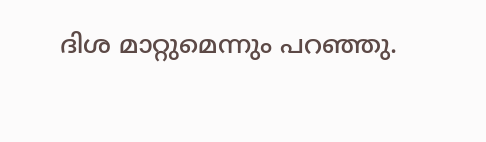ദിശ മാറ്റുമെന്നും പറഞ്ഞു.